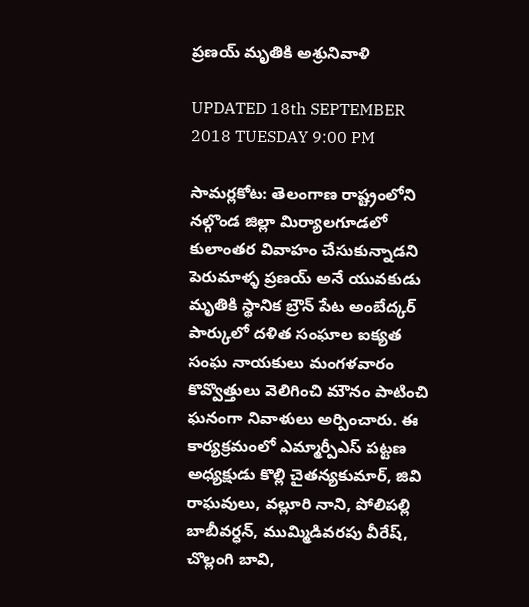ప్రణయ్ మృతికి అశ్రునివాళి

UPDATED 18th SEPTEMBER 2018 TUESDAY 9:00 PM

సామర్లకోట: తెలంగాణ రాష్ట్రంలోని నల్గొండ జిల్లా మిర్యాలగూడలో కులాంతర వివాహం చేసుకున్నాడని పెరుమాళ్ళ ప్రణయ్‌ అనే యువకుడు మృతికి స్థానిక బ్రౌన్ పేట అంబేద్కర్ పార్కులో దళిత సంఘాల ఐక్యత సంఘ నాయకులు మంగళవారం కొవ్వొత్తులు వెలిగించి మౌనం పాటించి ఘనంగా నివాళులు అర్పించారు. ఈ కార్యక్రమంలో ఎమ్మార్పీఎస్ పట్టణ అధ్యక్షుడు కొల్లి చైతన్యకుమార్, జివి రాఘవులు, వల్లూరి నాని, పోలిపల్లి బాబీవర్ధన్, ముమ్మిడివరపు వీరేష్, చొల్లంగి బావి,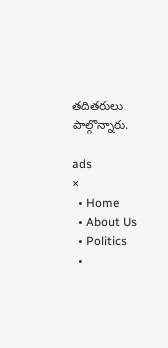తదితరులు పాల్గొన్నారు.

ads
×
  • Home
  • About Us
  • Politics
  •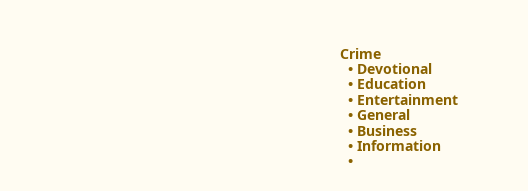Crime
  • Devotional
  • Education
  • Entertainment
  • General
  • Business
  • Information
  •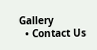Gallery
  • Contact Us